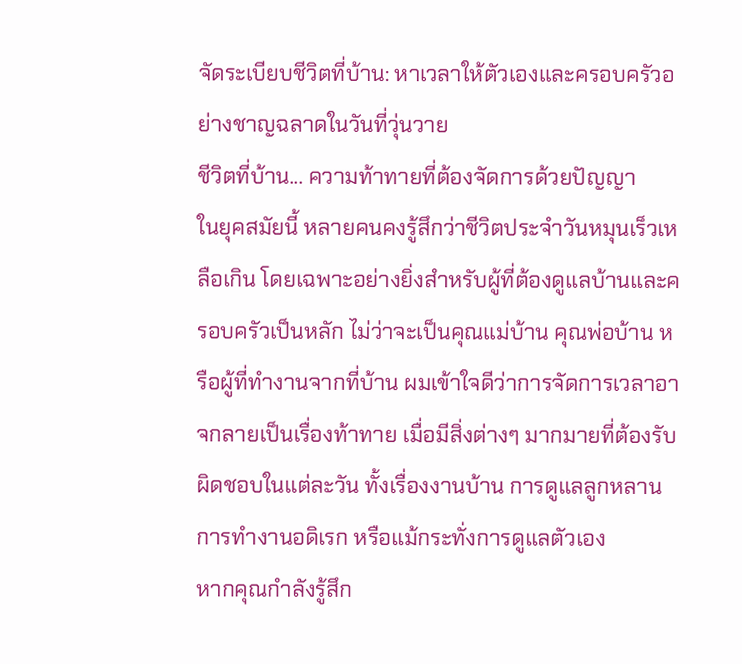จัดระเบียบชีวิตที่บ้าน: หาเวลาให้ตัวเองและครอบครัวอย่างชาญฉลาดในวันที่วุ่นวาย
ชีวิตที่บ้าน... ความท้าทายที่ต้องจัดการด้วยปัญญา
ในยุคสมัยนี้ หลายคนคงรู้สึกว่าชีวิตประจำวันหมุนเร็วเหลือเกิน โดยเฉพาะอย่างยิ่งสำหรับผู้ที่ต้องดูแลบ้านและครอบครัวเป็นหลัก ไม่ว่าจะเป็นคุณแม่บ้าน คุณพ่อบ้าน หรือผู้ที่ทำงานจากที่บ้าน ผมเข้าใจดีว่าการจัดการเวลาอาจกลายเป็นเรื่องท้าทาย เมื่อมีสิ่งต่างๆ มากมายที่ต้องรับผิดชอบในแต่ละวัน ทั้งเรื่องงานบ้าน การดูแลลูกหลาน การทำงานอดิเรก หรือแม้กระทั่งการดูแลตัวเอง
หากคุณกำลังรู้สึก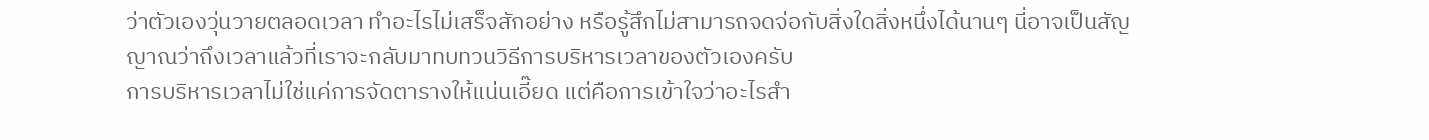ว่าตัวเองวุ่นวายตลอดเวลา ทำอะไรไม่เสร็จสักอย่าง หรือรู้สึกไม่สามารถจดจ่อกับสิ่งใดสิ่งหนึ่งได้นานๆ นี่อาจเป็นสัญญาณว่าถึงเวลาแล้วที่เราจะกลับมาทบทวนวิธีการบริหารเวลาของตัวเองครับ
การบริหารเวลาไม่ใช่แค่การจัดตารางให้แน่นเอี๊ยด แต่คือการเข้าใจว่าอะไรสำ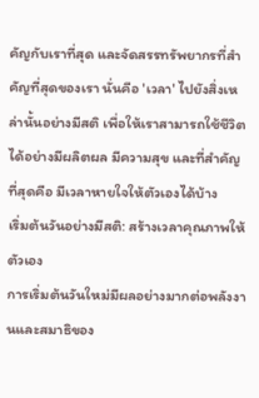คัญกับเราที่สุด และจัดสรรทรัพยากรที่สำคัญที่สุดของเรา นั่นคือ 'เวลา' ไปยังสิ่งเหล่านั้นอย่างมีสติ เพื่อให้เราสามารถใช้ชีวิตได้อย่างมีผลิตผล มีความสุข และที่สำคัญที่สุดคือ มีเวลาหายใจให้ตัวเองได้บ้าง
เริ่มต้นวันอย่างมีสติ: สร้างเวลาคุณภาพให้ตัวเอง
การเริ่มต้นวันใหม่มีผลอย่างมากต่อพลังงานและสมาธิของ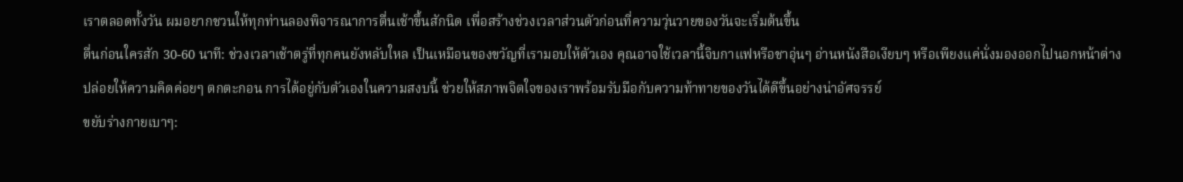เราตลอดทั้งวัน ผมอยากชวนให้ทุกท่านลองพิจารณาการตื่นเช้าขึ้นสักนิด เพื่อสร้างช่วงเวลาส่วนตัวก่อนที่ความวุ่นวายของวันจะเริ่มต้นขึ้น
ตื่นก่อนใครสัก 30-60 นาที: ช่วงเวลาเช้าตรู่ที่ทุกคนยังหลับใหล เป็นเหมือนของขวัญที่เรามอบให้ตัวเอง คุณอาจใช้เวลานี้จิบกาแฟหรือชาอุ่นๆ อ่านหนังสือเงียบๆ หรือเพียงแค่นั่งมองออกไปนอกหน้าต่าง ปล่อยให้ความคิดค่อยๆ ตกตะกอน การได้อยู่กับตัวเองในความสงบนี้ ช่วยให้สภาพจิตใจของเราพร้อมรับมือกับความท้าทายของวันได้ดีขึ้นอย่างน่าอัศจรรย์
ขยับร่างกายเบาๆ: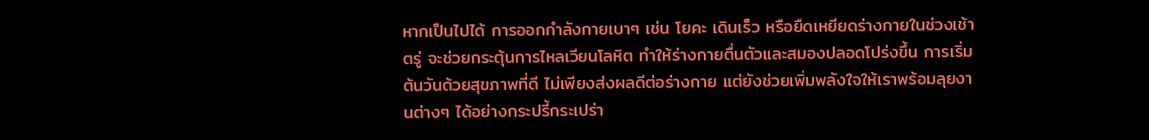หากเป็นไปได้ การออกกำลังกายเบาๆ เช่น โยคะ เดินเร็ว หรือยืดเหยียดร่างกายในช่วงเช้าตรู่ จะช่วยกระตุ้นการไหลเวียนโลหิต ทำให้ร่างกายตื่นตัวและสมองปลอดโปร่งขึ้น การเริ่มต้นวันด้วยสุขภาพที่ดี ไม่เพียงส่งผลดีต่อร่างกาย แต่ยังช่วยเพิ่มพลังใจให้เราพร้อมลุยงานต่างๆ ได้อย่างกระปรี้กระเปร่า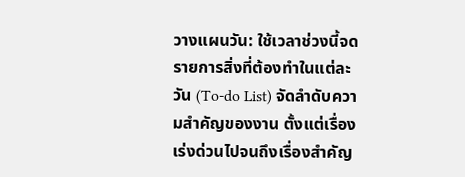วางแผนวัน: ใช้เวลาช่วงนี้จดรายการสิ่งที่ต้องทำในแต่ละวัน (To-do List) จัดลำดับความสำคัญของงาน ตั้งแต่เรื่องเร่งด่วนไปจนถึงเรื่องสำคัญ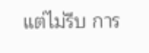แต่ไม่รีบ การ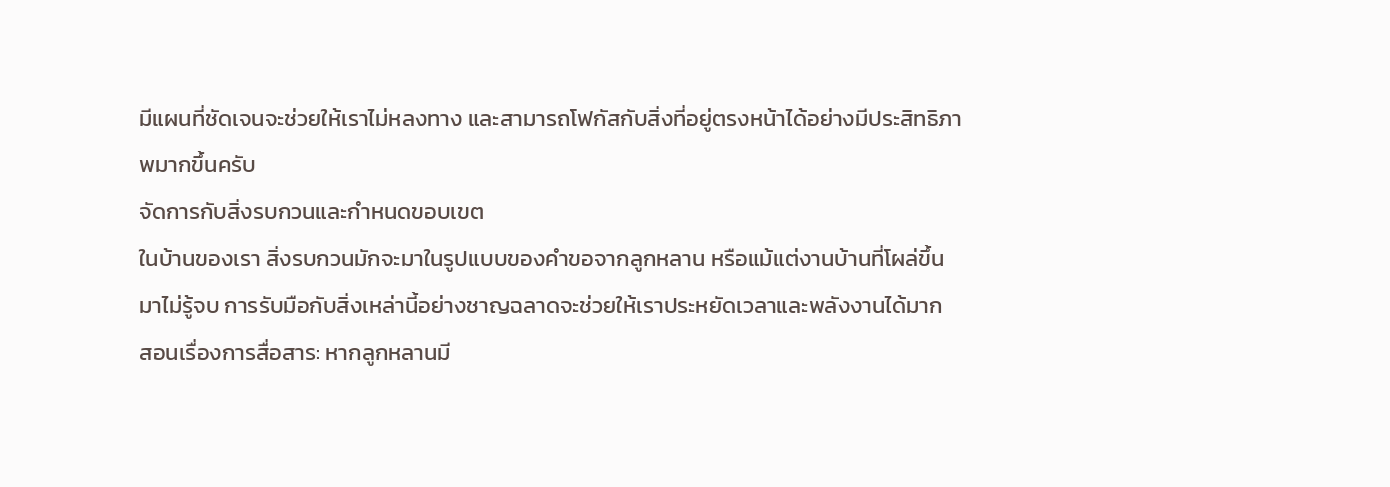มีแผนที่ชัดเจนจะช่วยให้เราไม่หลงทาง และสามารถโฟกัสกับสิ่งที่อยู่ตรงหน้าได้อย่างมีประสิทธิภาพมากขึ้นครับ
จัดการกับสิ่งรบกวนและกำหนดขอบเขต
ในบ้านของเรา สิ่งรบกวนมักจะมาในรูปแบบของคำขอจากลูกหลาน หรือแม้แต่งานบ้านที่โผล่ขึ้นมาไม่รู้จบ การรับมือกับสิ่งเหล่านี้อย่างชาญฉลาดจะช่วยให้เราประหยัดเวลาและพลังงานได้มาก
สอนเรื่องการสื่อสาร: หากลูกหลานมี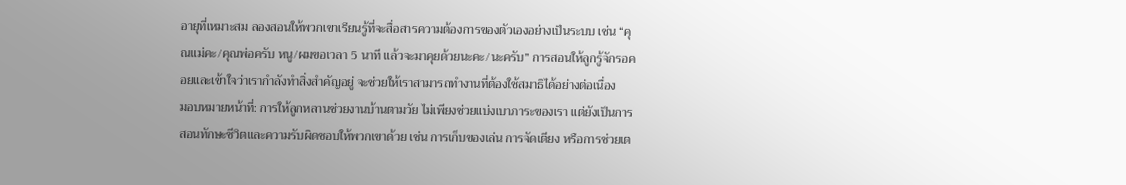อายุที่เหมาะสม ลองสอนให้พวกเขาเรียนรู้ที่จะสื่อสารความต้องการของตัวเองอย่างเป็นระบบ เช่น “คุณแม่คะ/คุณพ่อครับ หนู/ผมขอเวลา 5 นาที แล้วจะมาคุยด้วยนะคะ/นะครับ” การสอนให้ลูกรู้จักรอคอยและเข้าใจว่าเรากำลังทำสิ่งสำคัญอยู่ จะช่วยให้เราสามารถทำงานที่ต้องใช้สมาธิได้อย่างต่อเนื่อง
มอบหมายหน้าที่: การให้ลูกหลานช่วยงานบ้านตามวัย ไม่เพียงช่วยแบ่งเบาภาระของเรา แต่ยังเป็นการสอนทักษะชีวิตและความรับผิดชอบให้พวกเขาด้วย เช่น การเก็บของเล่น การจัดเตียง หรือการช่วยเต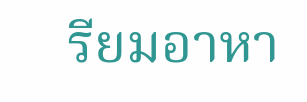รียมอาหา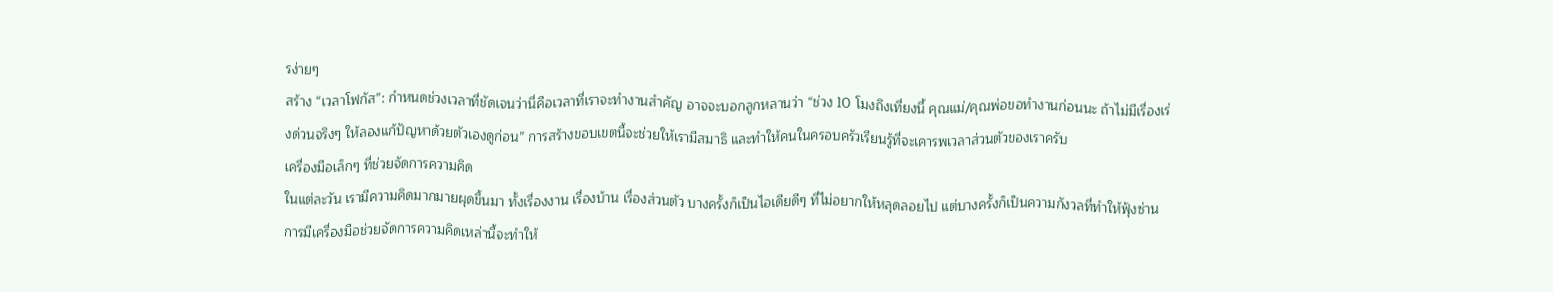รง่ายๆ
สร้าง “เวลาโฟกัส”: กำหนดช่วงเวลาที่ชัดเจนว่านี่คือเวลาที่เราจะทำงานสำคัญ อาจจะบอกลูกหลานว่า “ช่วง 10 โมงถึงเที่ยงนี้ คุณแม่/คุณพ่อขอทำงานก่อนนะ ถ้าไม่มีเรื่องเร่งด่วนจริงๆ ให้ลองแก้ปัญหาด้วยตัวเองดูก่อน” การสร้างขอบเขตนี้จะช่วยให้เรามีสมาธิ และทำให้คนในครอบครัวเรียนรู้ที่จะเคารพเวลาส่วนตัวของเราครับ
เครื่องมือเล็กๆ ที่ช่วยจัดการความคิด
ในแต่ละวัน เรามีความคิดมากมายผุดขึ้นมา ทั้งเรื่องงาน เรื่องบ้าน เรื่องส่วนตัว บางครั้งก็เป็นไอเดียดีๆ ที่ไม่อยากให้หลุดลอยไป แต่บางครั้งก็เป็นความกังวลที่ทำให้ฟุ้งซ่าน การมีเครื่องมือช่วยจัดการความคิดเหล่านี้จะทำให้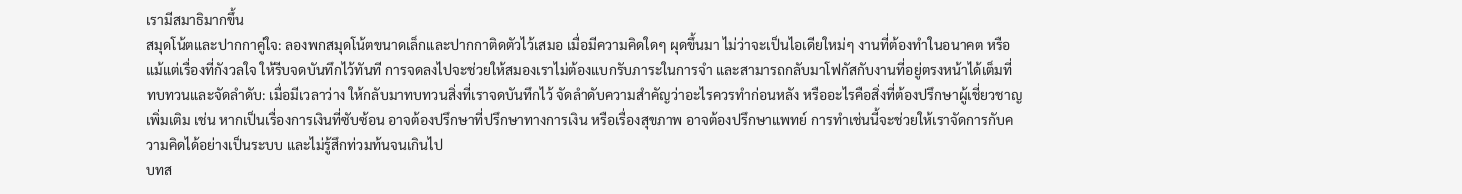เรามีสมาธิมากขึ้น
สมุดโน้ตและปากกาคู่ใจ: ลองพกสมุดโน้ตขนาดเล็กและปากกาติดตัวไว้เสมอ เมื่อมีความคิดใดๆ ผุดขึ้นมา ไม่ว่าจะเป็นไอเดียใหม่ๆ งานที่ต้องทำในอนาคต หรือแม้แต่เรื่องที่กังวลใจ ให้รีบจดบันทึกไว้ทันที การจดลงไปจะช่วยให้สมองเราไม่ต้องแบกรับภาระในการจำ และสามารถกลับมาโฟกัสกับงานที่อยู่ตรงหน้าได้เต็มที่
ทบทวนและจัดลำดับ: เมื่อมีเวลาว่าง ให้กลับมาทบทวนสิ่งที่เราจดบันทึกไว้ จัดลำดับความสำคัญว่าอะไรควรทำก่อนหลัง หรืออะไรคือสิ่งที่ต้องปรึกษาผู้เชี่ยวชาญเพิ่มเติม เช่น หากเป็นเรื่องการเงินที่ซับซ้อน อาจต้องปรึกษาที่ปรึกษาทางการเงิน หรือเรื่องสุขภาพ อาจต้องปรึกษาแพทย์ การทำเช่นนี้จะช่วยให้เราจัดการกับความคิดได้อย่างเป็นระบบ และไม่รู้สึกท่วมท้นจนเกินไป
บทส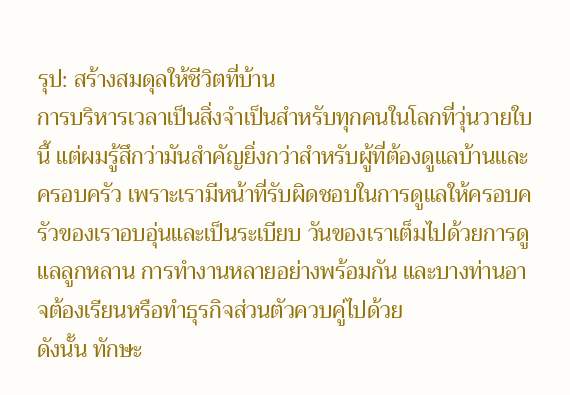รุป: สร้างสมดุลให้ชีวิตที่บ้าน
การบริหารเวลาเป็นสิ่งจำเป็นสำหรับทุกคนในโลกที่วุ่นวายใบนี้ แต่ผมรู้สึกว่ามันสำคัญยิ่งกว่าสำหรับผู้ที่ต้องดูแลบ้านและครอบครัว เพราะเรามีหน้าที่รับผิดชอบในการดูแลให้ครอบครัวของเราอบอุ่นและเป็นระเบียบ วันของเราเต็มไปด้วยการดูแลลูกหลาน การทำงานหลายอย่างพร้อมกัน และบางท่านอาจต้องเรียนหรือทำธุรกิจส่วนตัวควบคู่ไปด้วย
ดังนั้น ทักษะ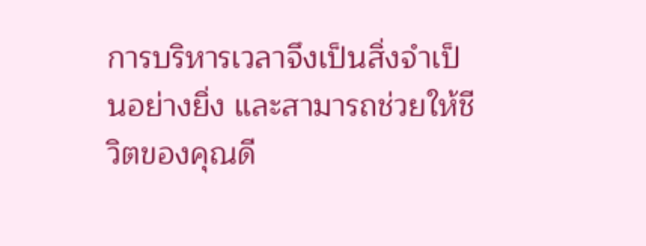การบริหารเวลาจึงเป็นสิ่งจำเป็นอย่างยิ่ง และสามารถช่วยให้ชีวิตของคุณดี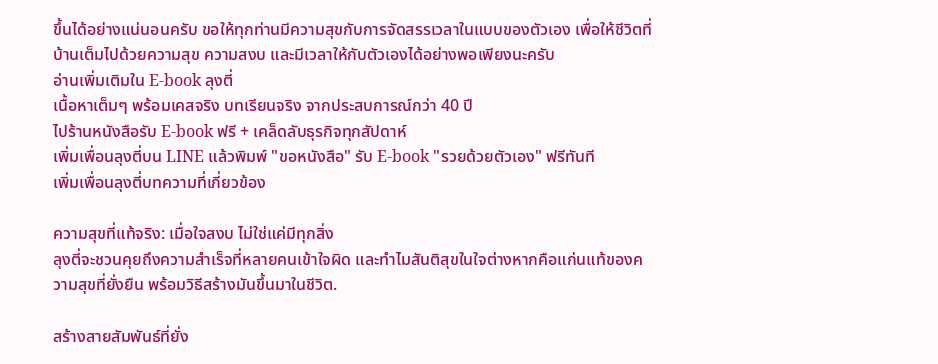ขึ้นได้อย่างแน่นอนครับ ขอให้ทุกท่านมีความสุขกับการจัดสรรเวลาในแบบของตัวเอง เพื่อให้ชีวิตที่บ้านเต็มไปด้วยความสุข ความสงบ และมีเวลาให้กับตัวเองได้อย่างพอเพียงนะครับ
อ่านเพิ่มเติมใน E-book ลุงตี่
เนื้อหาเต็มๆ พร้อมเคสจริง บทเรียนจริง จากประสบการณ์กว่า 40 ปี
ไปร้านหนังสือรับ E-book ฟรี + เคล็ดลับธุรกิจทุกสัปดาห์
เพิ่มเพื่อนลุงตี่บน LINE แล้วพิมพ์ "ขอหนังสือ" รับ E-book "รวยด้วยตัวเอง" ฟรีทันที
เพิ่มเพื่อนลุงตี่บทความที่เกี่ยวข้อง

ความสุขที่แท้จริง: เมื่อใจสงบ ไม่ใช่แค่มีทุกสิ่ง
ลุงตี่จะชวนคุยถึงความสำเร็จที่หลายคนเข้าใจผิด และทำไมสันติสุขในใจต่างหากคือแก่นแท้ของความสุขที่ยั่งยืน พร้อมวิธีสร้างมันขึ้นมาในชีวิต.

สร้างสายสัมพันธ์ที่ยั่ง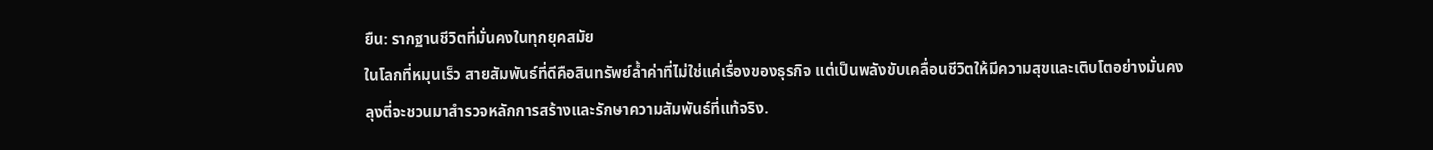ยืน: รากฐานชีวิตที่มั่นคงในทุกยุคสมัย
ในโลกที่หมุนเร็ว สายสัมพันธ์ที่ดีคือสินทรัพย์ล้ำค่าที่ไม่ใช่แค่เรื่องของธุรกิจ แต่เป็นพลังขับเคลื่อนชีวิตให้มีความสุขและเติบโตอย่างมั่นคง ลุงตี่จะชวนมาสำรวจหลักการสร้างและรักษาความสัมพันธ์ที่แท้จริง.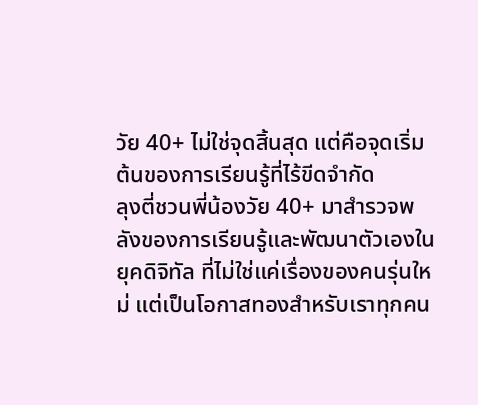วัย 40+ ไม่ใช่จุดสิ้นสุด แต่คือจุดเริ่มต้นของการเรียนรู้ที่ไร้ขีดจำกัด
ลุงตี่ชวนพี่น้องวัย 40+ มาสำรวจพลังของการเรียนรู้และพัฒนาตัวเองในยุคดิจิทัล ที่ไม่ใช่แค่เรื่องของคนรุ่นใหม่ แต่เป็นโอกาสทองสำหรับเราทุกคน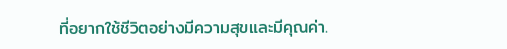ที่อยากใช้ชีวิตอย่างมีความสุขและมีคุณค่า.